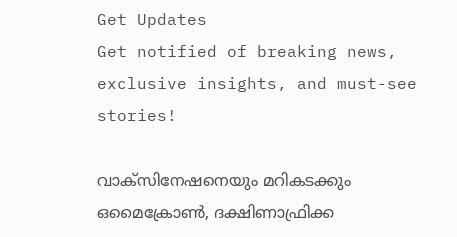Get Updates
Get notified of breaking news, exclusive insights, and must-see stories!

വാക്‌സിനേഷനെയും മറികടക്കും ഒമൈക്രോണ്‍, ദക്ഷിണാഫ്രിക്ക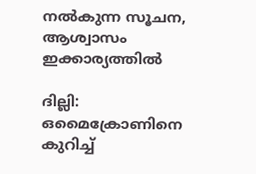നല്‍കുന്ന സൂചന, ആശ്വാസം ഇക്കാര്യത്തില്‍

ദില്ലി: ഒമൈക്രോണിനെ കുറിച്ച്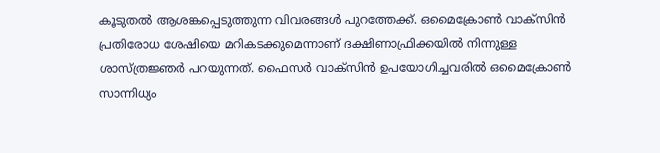കൂടുതല്‍ ആശങ്കപ്പെടുത്തുന്ന വിവരങ്ങള്‍ പുറത്തേക്ക്. ഒമൈക്രോണ്‍ വാക്‌സിന്‍ പ്രതിരോധ ശേഷിയെ മറികടക്കുമെന്നാണ് ദക്ഷിണാഫ്രിക്കയില്‍ നിന്നുള്ള ശാസ്ത്രജ്ഞര്‍ പറയുന്നത്. ഫൈസര്‍ വാക്‌സിന്‍ ഉപയോഗിച്ചവരില്‍ ഒമൈക്രോണ്‍ സാന്നിധ്യം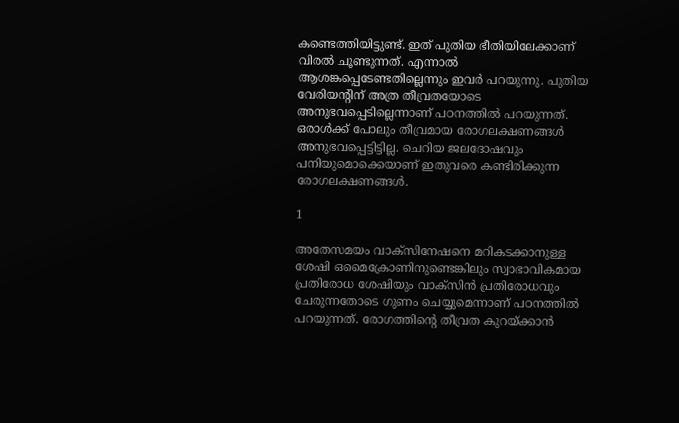കണ്ടെത്തിയിട്ടുണ്ട്. ഇത് പുതിയ ഭീതിയിലേക്കാണ് വിരല്‍ ചൂണ്ടുന്നത്. എന്നാല്‍ ആശങ്കപ്പെടേണ്ടതില്ലെന്നും ഇവര്‍ പറയുന്നു. പുതിയ വേരിയന്റിന് അത്ര തീവ്രതയോടെ അനുഭവപ്പെടില്ലെന്നാണ് പഠനത്തില്‍ പറയുന്നത്. ഒരാള്‍ക്ക് പോലും തീവ്രമായ രോഗലക്ഷണങ്ങള്‍ അനുഭവപ്പെട്ടിട്ടില്ല. ചെറിയ ജലദോഷവും പനിയുമൊക്കെയാണ് ഇതുവരെ കണ്ടിരിക്കുന്ന രോഗലക്ഷണങ്ങള്‍.

1

അതേസമയം വാക്‌സിനേഷനെ മറികടക്കാനുള്ള ശേഷി ഒമൈക്രോണിനുണ്ടെങ്കിലും സ്വാഭാവികമായ പ്രതിരോധ ശേഷിയും വാക്‌സിന്‍ പ്രതിരോധവും ചേരുന്നതോടെ ഗുണം ചെയ്യുമെന്നാണ് പഠനത്തില്‍ പറയുന്നത്. രോഗത്തിന്റെ തീവ്രത കുറയ്ക്കാന്‍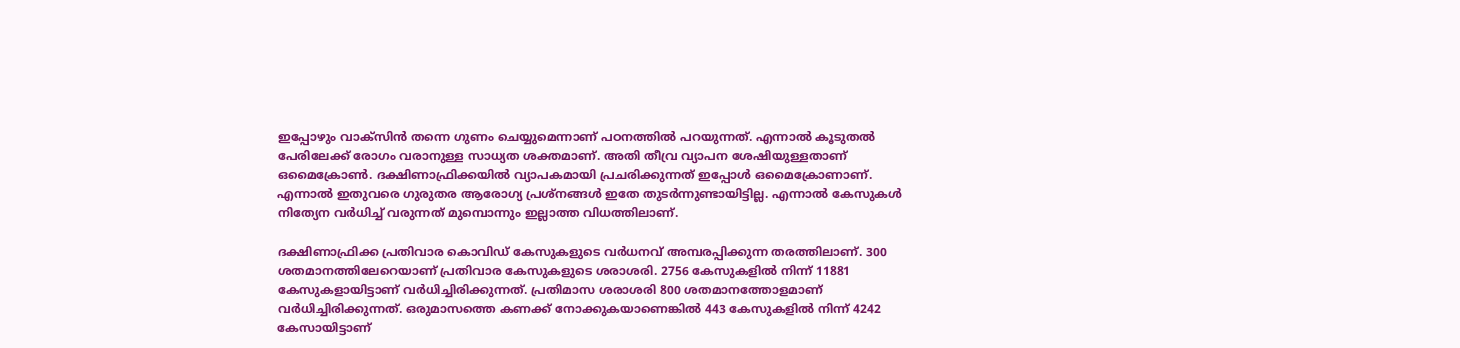ഇപ്പോഴും വാക്‌സിന്‍ തന്നെ ഗുണം ചെയ്യുമെന്നാണ് പഠനത്തില്‍ പറയുന്നത്. എന്നാല്‍ കൂടുതല്‍ പേരിലേക്ക് രോഗം വരാനുള്ള സാധ്യത ശക്തമാണ്. അതി തീവ്ര വ്യാപന ശേഷിയുള്ളതാണ് ഒമൈക്രോണ്‍. ദക്ഷിണാഫ്രിക്കയില്‍ വ്യാപകമായി പ്രചരിക്കുന്നത് ഇപ്പോള്‍ ഒമൈക്രോണാണ്. എന്നാല്‍ ഇതുവരെ ഗുരുതര ആരോഗ്യ പ്രശ്‌നങ്ങള്‍ ഇതേ തുടര്‍ന്നുണ്ടായിട്ടില്ല. എന്നാല്‍ കേസുകള്‍ നിത്യേന വര്‍ധിച്ച് വരുന്നത് മുമ്പൊന്നും ഇല്ലാത്ത വിധത്തിലാണ്.

ദക്ഷിണാഫ്രിക്ക പ്രതിവാര കൊവിഡ് കേസുകളുടെ വര്‍ധനവ് അമ്പരപ്പിക്കുന്ന തരത്തിലാണ്. 300 ശതമാനത്തിലേറെയാണ് പ്രതിവാര കേസുകളുടെ ശരാശരി. 2756 കേസുകളില്‍ നിന്ന് 11881 കേസുകളായിട്ടാണ് വര്‍ധിച്ചിരിക്കുന്നത്. പ്രതിമാസ ശരാശരി 800 ശതമാനത്തോളമാണ് വര്‍ധിച്ചിരിക്കുന്നത്. ഒരുമാസത്തെ കണക്ക് നോക്കുകയാണെങ്കില്‍ 443 കേസുകളില്‍ നിന്ന് 4242 കേസായിട്ടാണ്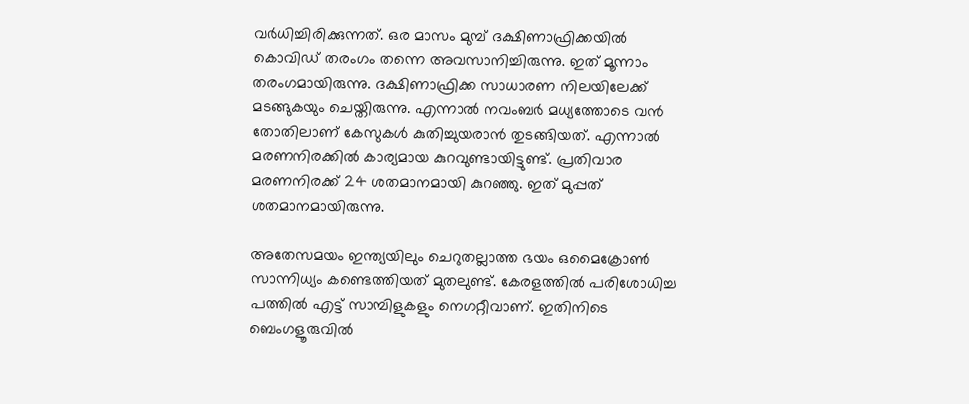വര്‍ധിച്ചിരിക്കുന്നത്. ഒര മാസം മുമ്പ് ദക്ഷിണാഫ്രിക്കയില്‍ കൊവിഡ് തരംഗം തന്നെ അവസാനിച്ചിരുന്നു. ഇത് മൂന്നാം തരംഗമായിരുന്നു. ദക്ഷിണാഫ്രിക്ക സാധാരണ നിലയിലേക്ക് മടങ്ങുകയും ചെയ്തിരുന്നു. എന്നാല്‍ നവംബര്‍ മധ്യത്തോടെ വന്‍ തോതിലാണ് കേസുകള്‍ കുതിച്ചുയരാന്‍ തുടങ്ങിയത്. എന്നാല്‍ മരണനിരക്കില്‍ കാര്യമായ കുറവുണ്ടായിട്ടുണ്ട്. പ്രതിവാര മരണനിരക്ക് 24 ശതമാനമായി കുറഞ്ഞു. ഇത് മുപ്പത് ശതമാനമായിരുന്നു.

അതേസമയം ഇന്ത്യയിലും ചെറുതല്ലാത്ത ഭയം ഒമൈക്രോണ്‍ സാന്നിധ്യം കണ്ടെത്തിയത് മുതലുണ്ട്. കേരളത്തില്‍ പരിശോധിച്ച പത്തില്‍ എട്ട് സാമ്പിളുകളും നെഗറ്റീവാണ്. ഇതിനിടെ ബെംഗളൂരുവില്‍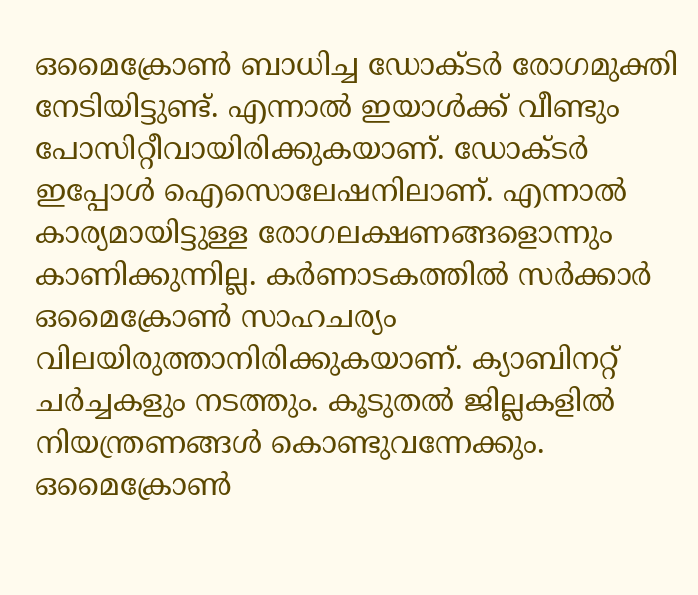ഒമൈക്രോണ്‍ ബാധിച്ച ഡോക്ടര്‍ രോഗമുക്തി നേടിയിട്ടുണ്ട്. എന്നാല്‍ ഇയാള്‍ക്ക് വീണ്ടും പോസിറ്റീവായിരിക്കുകയാണ്. ഡോക്ടര്‍ ഇപ്പോള്‍ ഐസൊലേഷനിലാണ്. എന്നാല്‍ കാര്യമായിട്ടുള്ള രോഗലക്ഷണങ്ങളൊന്നും കാണിക്കുന്നില്ല. കര്‍ണാടകത്തില്‍ സര്‍ക്കാര്‍ ഒമൈക്രോണ്‍ സാഹചര്യം വിലയിരുത്താനിരിക്കുകയാണ്. ക്യാബിനറ്റ് ചര്‍ച്ചകളും നടത്തും. കൂടുതല്‍ ജില്ലകളില്‍ നിയന്ത്രണങ്ങള്‍ കൊണ്ടുവന്നേക്കും. ഒമൈക്രോണ്‍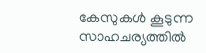കേസുകള്‍ കൂടുന്ന സാഹചര്യത്തില്‍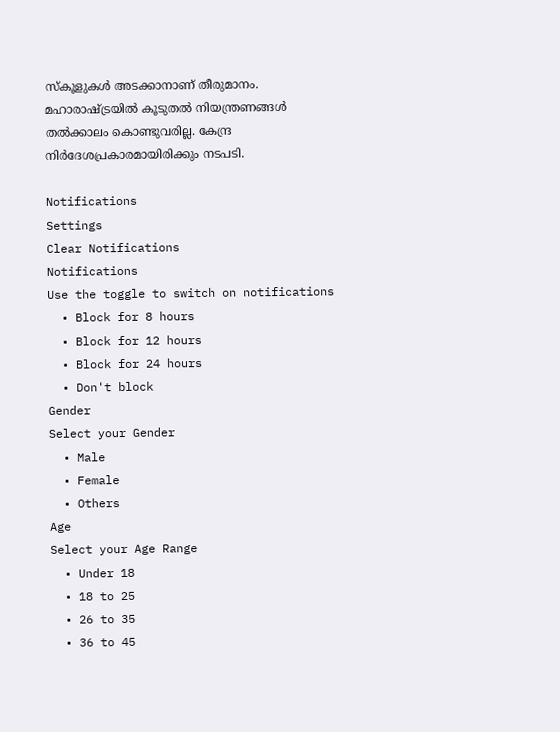സ്‌കൂളുകള്‍ അടക്കാനാണ് തീരുമാനം. മഹാരാഷ്ട്രയില്‍ കൂടുതല്‍ നിയന്ത്രണങ്ങള്‍ തല്‍ക്കാലം കൊണ്ടുവരില്ല. കേന്ദ്ര നിര്‍ദേശപ്രകാരമായിരിക്കും നടപടി.

Notifications
Settings
Clear Notifications
Notifications
Use the toggle to switch on notifications
  • Block for 8 hours
  • Block for 12 hours
  • Block for 24 hours
  • Don't block
Gender
Select your Gender
  • Male
  • Female
  • Others
Age
Select your Age Range
  • Under 18
  • 18 to 25
  • 26 to 35
  • 36 to 45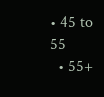• 45 to 55
  • 55+